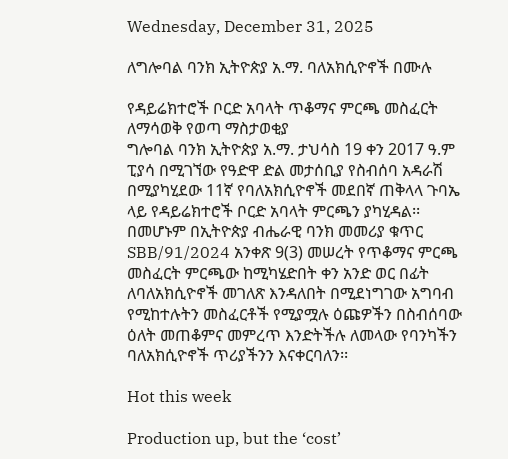Wednesday, December 31, 2025

ለግሎባል ባንክ ኢትዮጵያ አ.ማ. ባለአክሲዮኖች በሙሉ

የዳይሬክተሮች ቦርድ አባላት ጥቆማና ምርጫ መስፈርት ለማሳወቅ የወጣ ማስታወቂያ
ግሎባል ባንክ ኢትዮጵያ አ.ማ. ታህሳስ 19 ቀን 2017 ዓ.ም ፒያሳ በሚገኘው የዓድዋ ድል መታሰቢያ የስብሰባ አዳራሽ በሚያካሂደው 11ኛ የባለአክሲዮኖች መደበኛ ጠቅላላ ጉባኤ ላይ የዳይሬክተሮች ቦርድ አባላት ምርጫን ያካሂዳል፡፡
በመሆኑም በኢትዮጵያ ብሔራዊ ባንክ መመሪያ ቁጥር SBB/91/2024 አንቀጽ 9(3) መሠረት የጥቆማና ምርጫ መስፈርት ምርጫው ከሚካሄድበት ቀን አንድ ወር በፊት ለባለአክሲዮኖች መገለጽ እንዳለበት በሚደነግገው አግባብ የሚከተሉትን መስፈርቶች የሚያሟሉ ዕጩዎችን በስብሰባው ዕለት መጠቆምና መምረጥ እንድትችሉ ለመላው የባንካችን ባለአክሲዮኖች ጥሪያችንን እናቀርባለን፡፡

Hot this week

Production up, but the ‘cost’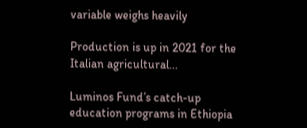variable weighs heavily

Production is up in 2021 for the Italian agricultural...

Luminos Fund’s catch-up education programs in Ethiopia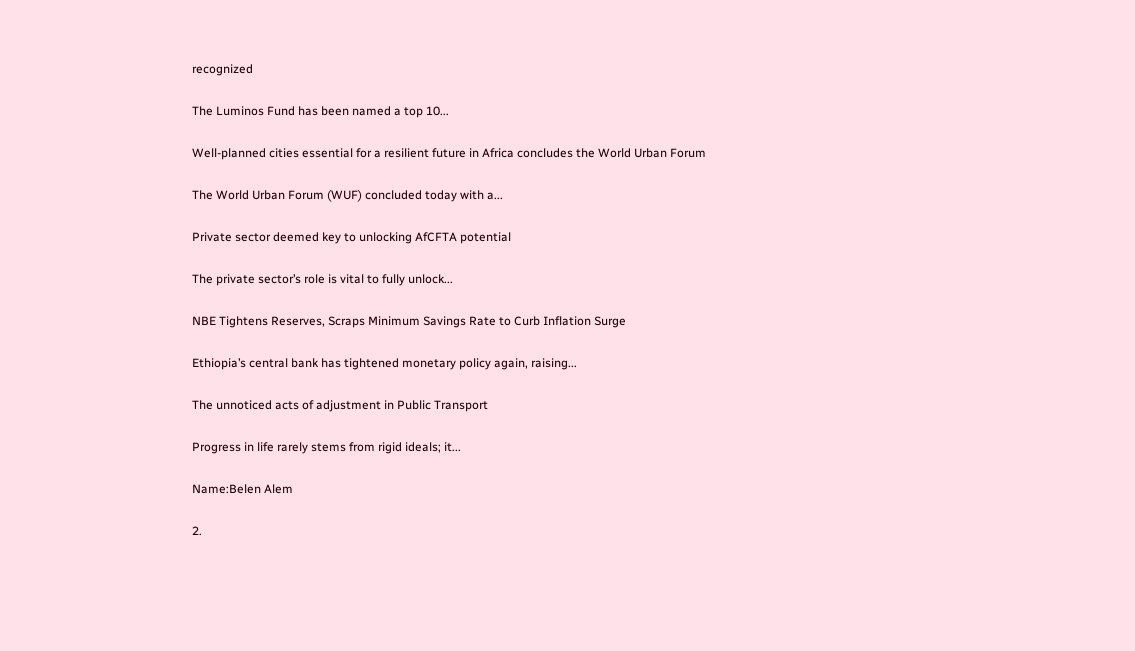recognized

The Luminos Fund has been named a top 10...

Well-planned cities essential for a resilient future in Africa concludes the World Urban Forum

The World Urban Forum (WUF) concluded today with a...

Private sector deemed key to unlocking AfCFTA potential

The private sector’s role is vital to fully unlock...

NBE Tightens Reserves, Scraps Minimum Savings Rate to Curb Inflation Surge

Ethiopia’s central bank has tightened monetary policy again, raising...

The unnoticed acts of adjustment in Public Transport

Progress in life rarely stems from rigid ideals; it...

Name:Belen Alem

2.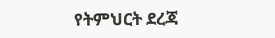የትምህርት ደረጃ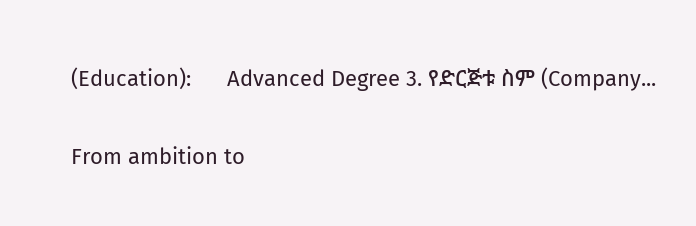(Education):      Advanced Degree 3. የድርጅቱ ስም (Company...

From ambition to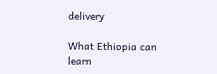delivery

What Ethiopia can learn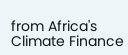from Africa's Climate Finance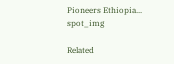Pioneers Ethiopia...
spot_img

Related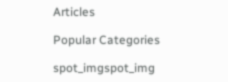Articles

Popular Categories

spot_imgspot_img